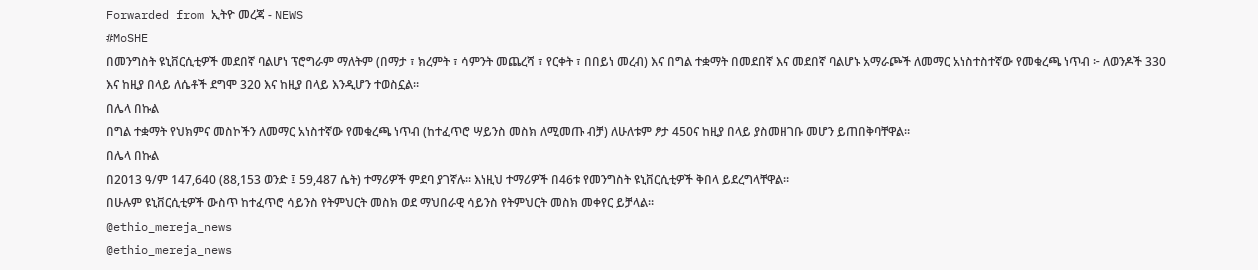Forwarded from ኢትዮ መረጃ - NEWS
#MoSHE
በመንግስት ዩኒቨርሲቲዎች መደበኛ ባልሆነ ፕሮግራም ማለትም (በማታ ፣ ክረምት ፣ ሳምንት መጨረሻ ፣ የርቀት ፣ በበይነ መረብ) እና በግል ተቋማት በመደበኛ እና መደበኛ ባልሆኑ አማራጮች ለመማር አነስተስተኛው የመቁረጫ ነጥብ ፦ ለወንዶች 330 እና ከዚያ በላይ ለሴቶች ደግሞ 320 እና ከዚያ በላይ እንዲሆን ተወስኗል።
በሌላ በኩል
በግል ተቋማት የህክምና መስኮችን ለመማር አነስተኛው የመቁረጫ ነጥብ (ከተፈጥሮ ሣይንስ መስክ ለሚመጡ ብቻ) ለሁለቱም ፆታ 450ና ከዚያ በላይ ያስመዘገቡ መሆን ይጠበቅባቸዋል።
በሌላ በኩል
በ2013 ዓ/ም 147,640 (88,153 ወንድ ፤ 59,487 ሴት) ተማሪዎች ምደባ ያገኛሉ። እነዚህ ተማሪዎች በ46ቱ የመንግስት ዩኒቨርሲቲዎች ቅበላ ይደረግላቸዋል።
በሁሉም ዩኒቨርሲቲዎች ውስጥ ከተፈጥሮ ሳይንስ የትምህርት መስክ ወደ ማህበራዊ ሳይንስ የትምህርት መስክ መቀየር ይቻላል።
@ethio_mereja_news
@ethio_mereja_news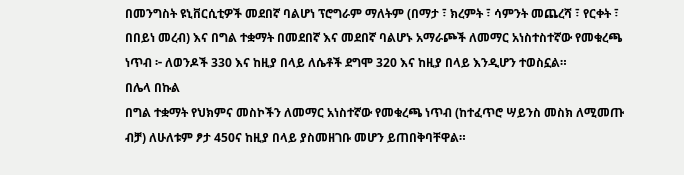በመንግስት ዩኒቨርሲቲዎች መደበኛ ባልሆነ ፕሮግራም ማለትም (በማታ ፣ ክረምት ፣ ሳምንት መጨረሻ ፣ የርቀት ፣ በበይነ መረብ) እና በግል ተቋማት በመደበኛ እና መደበኛ ባልሆኑ አማራጮች ለመማር አነስተስተኛው የመቁረጫ ነጥብ ፦ ለወንዶች 330 እና ከዚያ በላይ ለሴቶች ደግሞ 320 እና ከዚያ በላይ እንዲሆን ተወስኗል።
በሌላ በኩል
በግል ተቋማት የህክምና መስኮችን ለመማር አነስተኛው የመቁረጫ ነጥብ (ከተፈጥሮ ሣይንስ መስክ ለሚመጡ ብቻ) ለሁለቱም ፆታ 450ና ከዚያ በላይ ያስመዘገቡ መሆን ይጠበቅባቸዋል።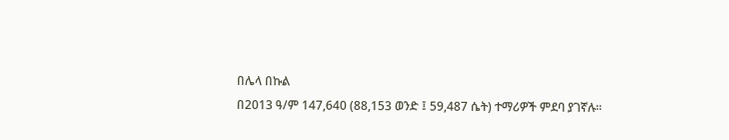በሌላ በኩል
በ2013 ዓ/ም 147,640 (88,153 ወንድ ፤ 59,487 ሴት) ተማሪዎች ምደባ ያገኛሉ።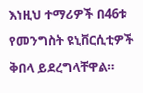እነዚህ ተማሪዎች በ46ቱ የመንግስት ዩኒቨርሲቲዎች ቅበላ ይደረግላቸዋል።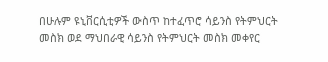በሁሉም ዩኒቨርሲቲዎች ውስጥ ከተፈጥሮ ሳይንስ የትምህርት መስክ ወደ ማህበራዊ ሳይንስ የትምህርት መስክ መቀየር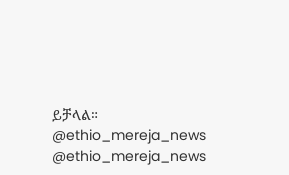ይቻላል።
@ethio_mereja_news
@ethio_mereja_news